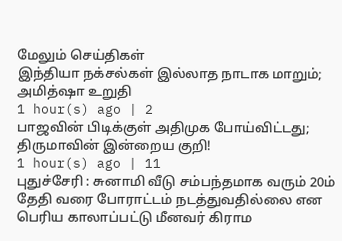மேலும் செய்திகள்
இந்தியா நக்சல்கள் இல்லாத நாடாக மாறும்; அமித்ஷா உறுதி
1 hour(s) ago | 2
பாஜவின் பிடிக்குள் அதிமுக போய்விட்டது; திருமாவின் இன்றைய குறி!
1 hour(s) ago | 11
புதுச்சேரி : சுனாமி வீடு சம்பந்தமாக வரும் 20ம் தேதி வரை போராட்டம் நடத்துவதில்லை என பெரிய காலாப்பட்டு மீனவர் கிராம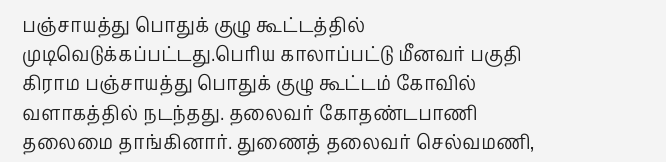பஞ்சாயத்து பொதுக் குழு கூட்டத்தில் முடிவெடுக்கப்பட்டது.பெரிய காலாப்பட்டு மீனவர் பகுதி கிராம பஞ்சாயத்து பொதுக் குழு கூட்டம் கோவில் வளாகத்தில் நடந்தது. தலைவர் கோதண்டபாணி தலைமை தாங்கினார். துணைத் தலைவர் செல்வமணி,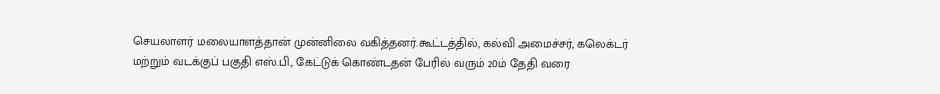செயலாளர் மலையாளத்தான் முன்னிலை வகித்தனர்.கூட்டத்தில், கல்வி அமைச்சர், கலெக்டர் மற்றும் வடக்குப் பகுதி எஸ்.பி., கேட்டுக் கொண்டதன் பேரில் வரும் 20ம் தேதி வரை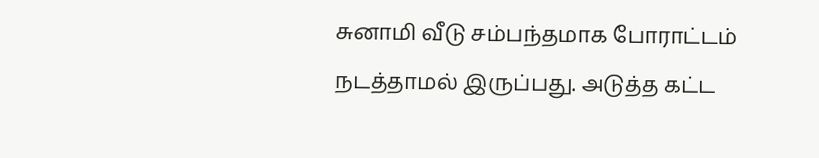சுனாமி வீடு சம்பந்தமாக போராட்டம் நடத்தாமல் இருப்பது. அடுத்த கட்ட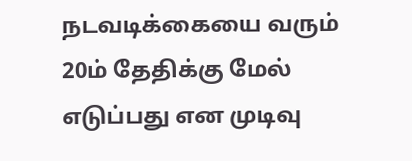நடவடிக்கையை வரும் 20ம் தேதிக்கு மேல் எடுப்பது என முடிவு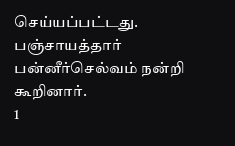செய்யப்பட்டது. பஞ்சாயத்தார் பன்னீர்செல்வம் நன்றி கூறினார்.
1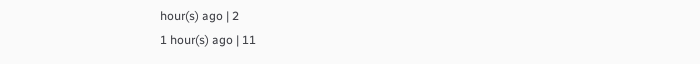hour(s) ago | 2
1 hour(s) ago | 11